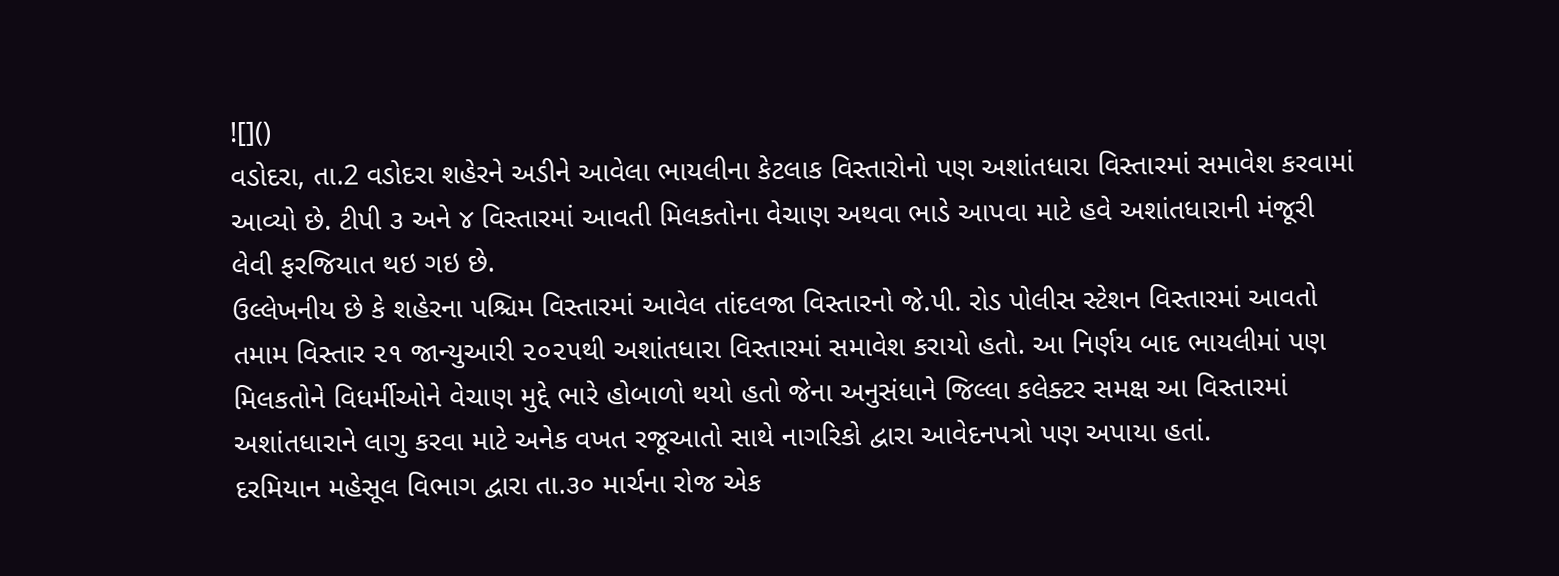![]()
વડોદરા, તા.2 વડોદરા શહેરને અડીને આવેલા ભાયલીના કેટલાક વિસ્તારોનો પણ અશાંતધારા વિસ્તારમાં સમાવેશ કરવામાં આવ્યો છે. ટીપી ૩ અને ૪ વિસ્તારમાં આવતી મિલકતોના વેચાણ અથવા ભાડે આપવા માટે હવે અશાંતધારાની મંજૂરી લેવી ફરજિયાત થઇ ગઇ છે.
ઉલ્લેખનીય છે કે શહેરના પશ્ચિમ વિસ્તારમાં આવેલ તાંદલજા વિસ્તારનો જે.પી. રોડ પોલીસ સ્ટેશન વિસ્તારમાં આવતો તમામ વિસ્તાર ૨૧ જાન્યુઆરી ૨૦૨૫થી અશાંતધારા વિસ્તારમાં સમાવેશ કરાયો હતો. આ નિર્ણય બાદ ભાયલીમાં પણ મિલકતોને વિધર્મીઓને વેચાણ મુદ્દે ભારે હોબાળો થયો હતો જેના અનુસંધાને જિલ્લા કલેક્ટર સમક્ષ આ વિસ્તારમાં અશાંતધારાને લાગુ કરવા માટે અનેક વખત રજૂઆતો સાથે નાગરિકો દ્વારા આવેદનપત્રો પણ અપાયા હતાં.
દરમિયાન મહેસૂલ વિભાગ દ્વારા તા.૩૦ માર્ચના રોજ એક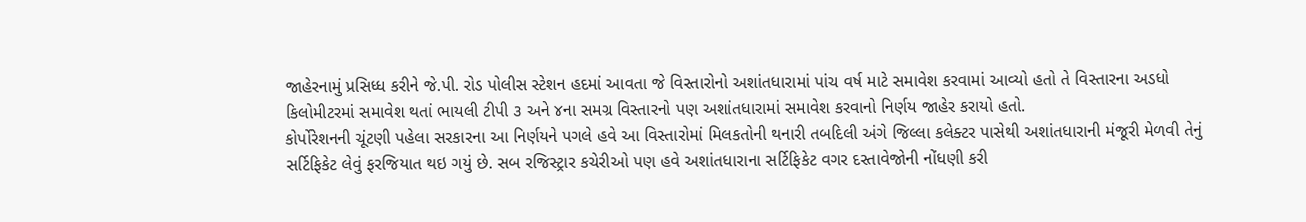જાહેરનામું પ્રસિધ્ધ કરીને જે.પી. રોડ પોલીસ સ્ટેશન હદમાં આવતા જે વિસ્તારોનો અશાંતધારામાં પાંચ વર્ષ માટે સમાવેશ કરવામાં આવ્યો હતો તે વિસ્તારના અડધો કિલોમીટરમાં સમાવેશ થતાં ભાયલી ટીપી ૩ અને ૪ના સમગ્ર વિસ્તારનો પણ અશાંતધારામાં સમાવેશ કરવાનો નિર્ણય જાહેર કરાયો હતો.
કોર્પોરેશનની ચૂંટણી પહેલા સરકારના આ નિર્ણયને પગલે હવે આ વિસ્તારોમાં મિલકતોની થનારી તબદિલી અંગે જિલ્લા કલેક્ટર પાસેથી અશાંતધારાની મંજૂરી મેળવી તેનું સર્ટિફિકેટ લેવું ફરજિયાત થઇ ગયું છે. સબ રજિસ્ટ્રાર કચેરીઓ પણ હવે અશાંતધારાના સર્ટિફિકેટ વગર દસ્તાવેજોની નોંધણી કરી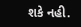શકે નહી.